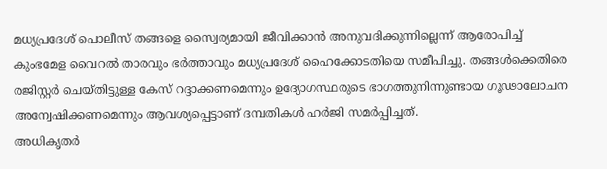മധ്യപ്രദേശ് പൊലീസ് തങ്ങളെ സ്വൈര്യമായി ജീവിക്കാൻ അനുവദിക്കുന്നില്ലെന്ന് ആരോപിച്ച് കുംഭമേള വൈറൽ താരവും ഭർത്താവും മധ്യപ്രദേശ് ഹൈക്കോടതിയെ സമീപിച്ചു. തങ്ങൾക്കെതിരെ രജിസ്റ്റർ ചെയ്തിട്ടുള്ള കേസ് റദ്ദാക്കണമെന്നും ഉദ്യോഗസ്ഥരുടെ ഭാഗത്തുനിന്നുണ്ടായ ഗൂഢാലോചന അന്വേഷിക്കണമെന്നും ആവശ്യപ്പെട്ടാണ് ദമ്പതികൾ ഹർജി സമർപ്പിച്ചത്.
അധികൃതർ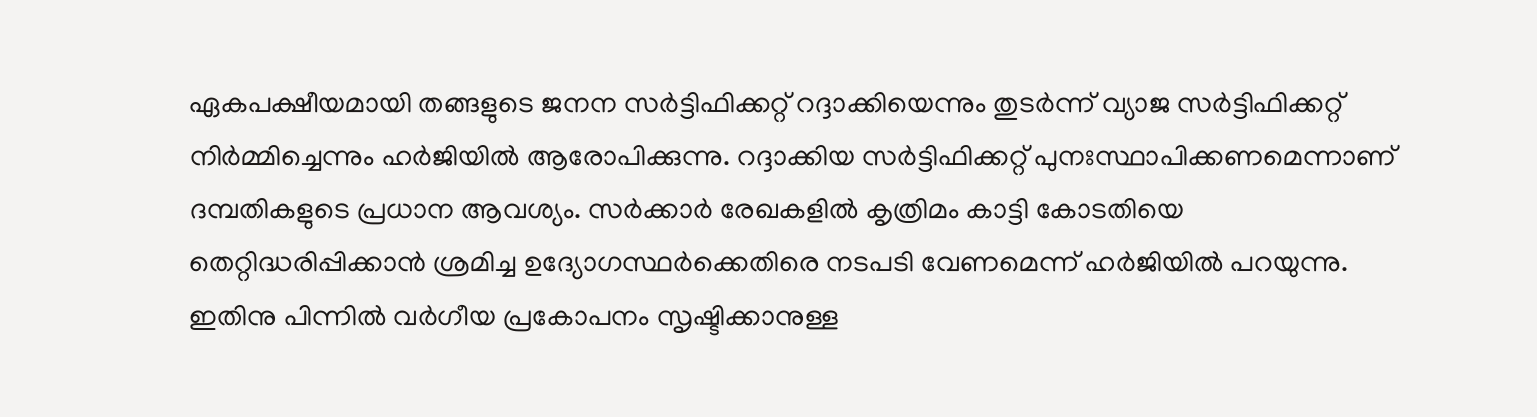ഏകപക്ഷീയമായി തങ്ങളുടെ ജനന സർട്ടിഫിക്കറ്റ് റദ്ദാക്കിയെന്നും തുടർന്ന് വ്യാജ സർട്ടിഫിക്കറ്റ് നിർമ്മിച്ചെന്നും ഹർജിയിൽ ആരോപിക്കുന്നു. റദ്ദാക്കിയ സർട്ടിഫിക്കറ്റ് പുനഃസ്ഥാപിക്കണമെന്നാണ് ദമ്പതികളുടെ പ്രധാന ആവശ്യം. സർക്കാർ രേഖകളിൽ കൃത്രിമം കാട്ടി കോടതിയെ തെറ്റിദ്ധരിപ്പിക്കാൻ ശ്രമിച്ച ഉദ്യോഗസ്ഥർക്കെതിരെ നടപടി വേണമെന്ന് ഹർജിയിൽ പറയുന്നു. ഇതിനു പിന്നിൽ വർഗീയ പ്രകോപനം സൃഷ്ടിക്കാനുള്ള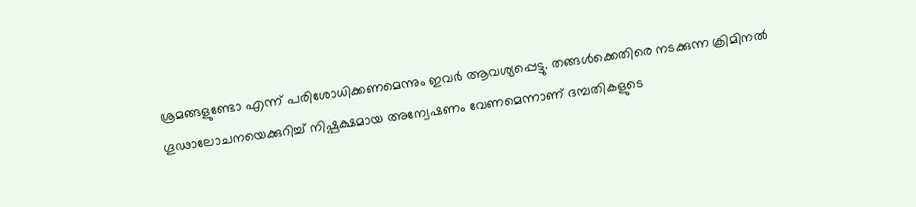ശ്രമങ്ങളുണ്ടോ എന്ന് പരിശോധിക്കണമെന്നും ഇവർ ആവശ്യപ്പെട്ടു. തങ്ങൾക്കെതിരെ നടക്കുന്ന ക്രിമിനൽ ഗൂഢാലോചനയെക്കുറിച്ച് നിഷ്പക്ഷമായ അന്വേഷണം വേണമെന്നാണ് ദമ്പതികളുടെ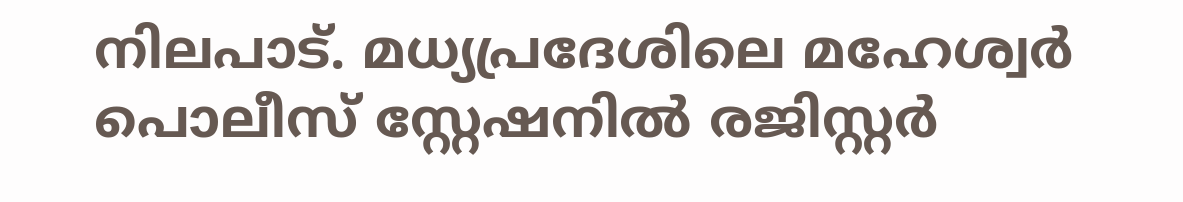നിലപാട്. മധ്യപ്രദേശിലെ മഹേശ്വർ പൊലീസ് സ്റ്റേഷനിൽ രജിസ്റ്റർ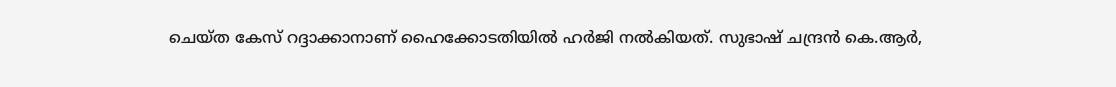ചെയ്ത കേസ് റദ്ദാക്കാനാണ് ഹൈക്കോടതിയിൽ ഹർജി നൽകിയത്. സുഭാഷ് ചന്ദ്രൻ കെ.ആർ,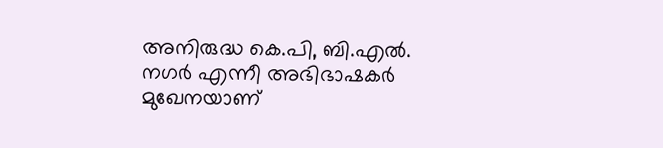അനിരുദ്ധ കെ.പി, ബി.എൽ. നഗർ എന്നീ അഭിഭാഷകർ മുഖേനയാണ്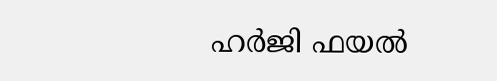ഹർജി ഫയൽ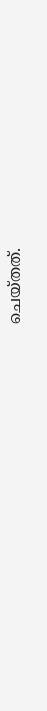ചെയ്തത്.